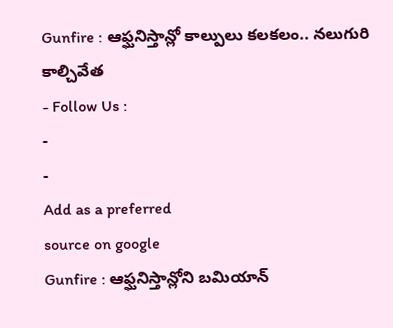Gunfire : ఆఫ్ఘనిస్తాన్లో కాల్పులు కలకలం.. నలుగురి కాల్చివేత
- Follow Us :
-
-
Add as a preferred
source on google
Gunfire : ఆఫ్ఘనిస్తాన్లోని బమియాన్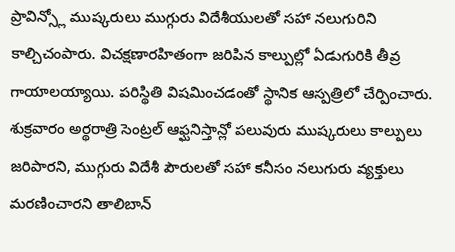ప్రావిన్స్లో ముష్కరులు ముగ్గురు విదేశీయులతో సహా నలుగురిని కాల్చిచంపారు. విచక్షణారహితంగా జరిపిన కాల్పుల్లో ఏడుగురికి తీవ్ర గాయాలయ్యాయి. పరిస్థితి విషమించడంతో స్థానిక ఆస్పత్రిలో చేర్పించారు. శుక్రవారం అర్థరాత్రి సెంట్రల్ ఆఫ్ఘనిస్తాన్లో పలువురు ముష్కరులు కాల్పులు జరిపారని, ముగ్గురు విదేశీ పౌరులతో సహా కనీసం నలుగురు వ్యక్తులు మరణించారని తాలిబాన్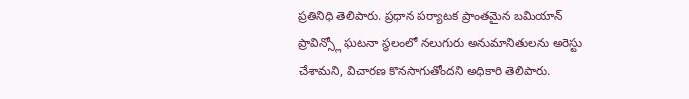ప్రతినిధి తెలిపారు. ప్రధాన పర్యాటక ప్రాంతమైన బమియాన్ ప్రావిన్స్లో ఘటనా స్థలంలో నలుగురు అనుమానితులను అరెస్టు చేశామని, విచారణ కొనసాగుతోందని అధికారి తెలిపారు.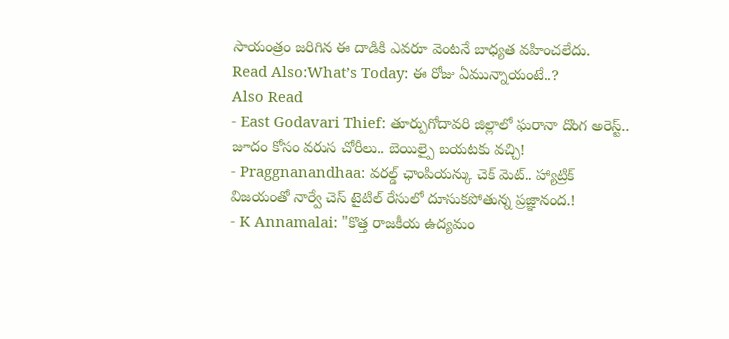సాయంత్రం జరిగిన ఈ దాడికి ఎవరూ వెంటనే బాధ్యత వహించలేదు.
Read Also:What’s Today: ఈ రోజు ఏమున్నాయంటే..?
Also Read
- East Godavari Thief: తూర్పుగోదావరి జిల్లాలో ఘరానా దొంగ అరెస్ట్.. జూదం కోసం వరుస చోరీలు.. బెయిల్పై బయటకు వచ్చి!
- Praggnanandhaa: వరల్డ్ ఛాంపియన్కు చెక్ మెట్.. హ్యాట్రిక్ విజయంతో నార్వే చెస్ టైటిల్ రేసులో దూసుకపోతున్న ప్రజ్ఞానంద.!
- K Annamalai: "కొత్త రాజకీయ ఉద్యమం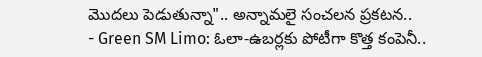మొదలు పెడుతున్నా".. అన్నామలై సంచలన ప్రకటన..
- Green SM Limo: ఓలా-ఉబర్లకు పోటీగా కొత్త కంపెనీ..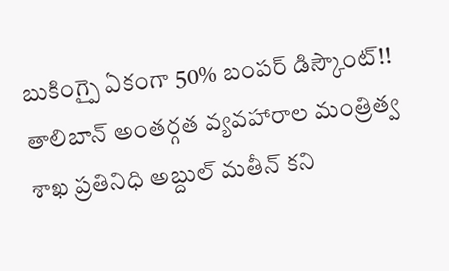బుకింగ్పై ఏకంగా 50% బంపర్ డిస్కౌంట్!!
తాలిబాన్ అంతర్గత వ్యవహారాల మంత్రిత్వ శాఖ ప్రతినిధి అబ్దుల్ మతీన్ కని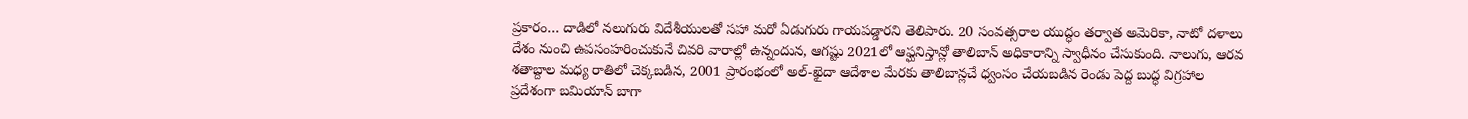ప్రకారం… దాడిలో నలుగురు విదేశీయులతో సహా మరో ఏడుగురు గాయపడ్డారని తెలిపారు. 20 సంవత్సరాల యుద్ధం తర్వాత అమెరికా, నాటో దళాలు దేశం నుంచి ఉపసంహరించుకునే చివరి వారాల్లో ఉన్నందున, ఆగష్టు 2021లో ఆఫ్ఘనిస్తాన్లో తాలిబాన్ అధికారాన్ని స్వాధీనం చేసుకుంది. నాలుగు, ఆరవ శతాబ్దాల మధ్య రాతిలో చెక్కబడిన, 2001 ప్రారంభంలో అల్-ఖైదా ఆదేశాల మేరకు తాలిబాన్లచే ధ్వంసం చేయబడిన రెండు పెద్ద బుద్ధ విగ్రహాల ప్రదేశంగా బమియాన్ బాగా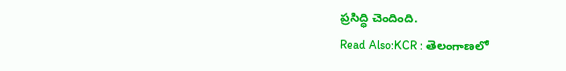ప్రసిద్ధి చెందింది.
Read Also:KCR : తెలంగాణలో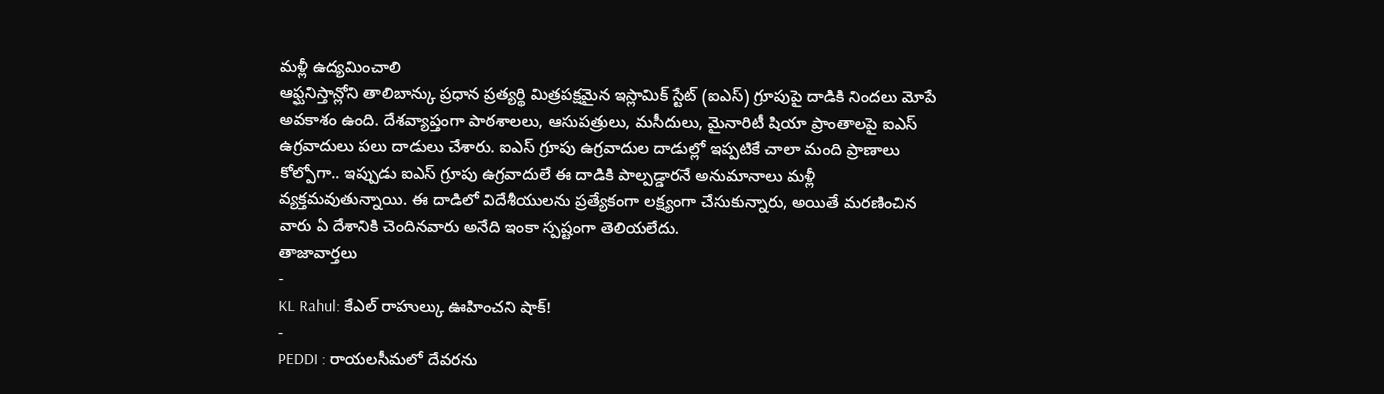మళ్లీ ఉద్యమించాలి
ఆఫ్ఘనిస్తాన్లోని తాలిబాన్కు ప్రధాన ప్రత్యర్థి మిత్రపక్షమైన ఇస్లామిక్ స్టేట్ (ఐఎస్) గ్రూపుపై దాడికి నిందలు మోపే అవకాశం ఉంది. దేశవ్యాప్తంగా పాఠశాలలు, ఆసుపత్రులు, మసీదులు, మైనారిటీ షియా ప్రాంతాలపై ఐఎస్ ఉగ్రవాదులు పలు దాడులు చేశారు. ఐఎస్ గ్రూపు ఉగ్రవాదుల దాడుల్లో ఇప్పటికే చాలా మంది ప్రాణాలు కోల్పోగా.. ఇప్పుడు ఐఎస్ గ్రూపు ఉగ్రవాదులే ఈ దాడికి పాల్పడ్డారనే అనుమానాలు మళ్లీ వ్యక్తమవుతున్నాయి. ఈ దాడిలో విదేశీయులను ప్రత్యేకంగా లక్ష్యంగా చేసుకున్నారు, అయితే మరణించిన వారు ఏ దేశానికి చెందినవారు అనేది ఇంకా స్పష్టంగా తెలియలేదు.
తాజావార్తలు
-
KL Rahul: కేఎల్ రాహుల్కు ఊహించని షాక్!
-
PEDDI : రాయలసీమలో దేవరను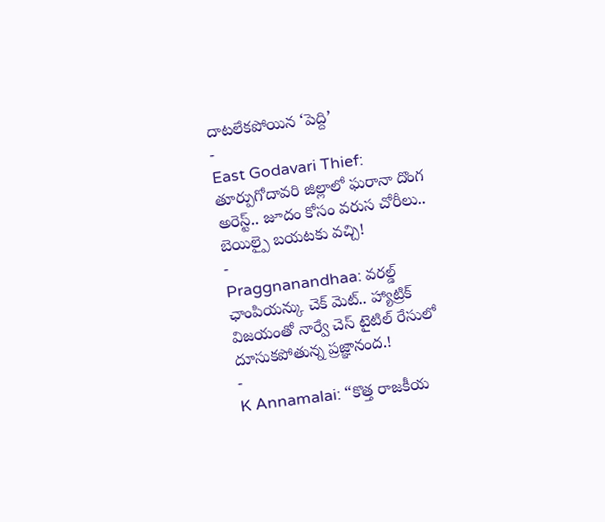దాటలేకపోయిన ‘పెద్ది’
-
East Godavari Thief: తూర్పుగోదావరి జిల్లాలో ఘరానా దొంగ అరెస్ట్.. జూదం కోసం వరుస చోరీలు.. బెయిల్పై బయటకు వచ్చి!
-
Praggnanandhaa: వరల్డ్ ఛాంపియన్కు చెక్ మెట్.. హ్యాట్రిక్ విజయంతో నార్వే చెస్ టైటిల్ రేసులో దూసుకపోతున్న ప్రజ్ఞానంద.!
-
K Annamalai: “కొత్త రాజకీయ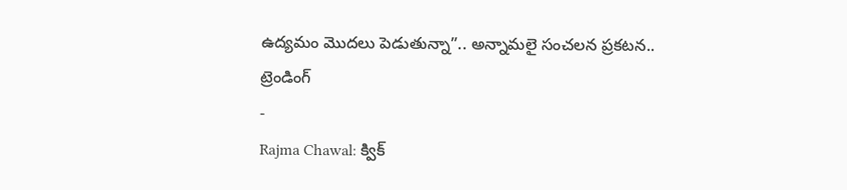ఉద్యమం మొదలు పెడుతున్నా”.. అన్నామలై సంచలన ప్రకటన..
ట్రెండింగ్
-
Rajma Chawal: క్విక్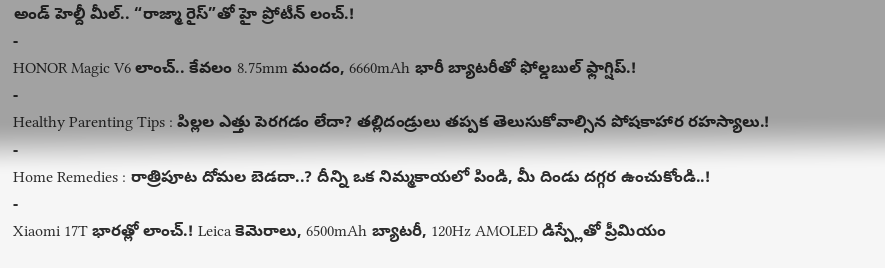అండ్ హెల్దీ మీల్.. “రాజ్మా రైస్”తో హై ప్రోటీన్ లంచ్.!
-
HONOR Magic V6 లాంచ్.. కేవలం 8.75mm మందం, 6660mAh భారీ బ్యాటరీతో ఫోల్డబుల్ ఫ్లాగ్షిప్.!
-
Healthy Parenting Tips : పిల్లల ఎత్తు పెరగడం లేదా? తల్లిదండ్రులు తప్పక తెలుసుకోవాల్సిన పోషకాహార రహస్యాలు.!
-
Home Remedies : రాత్రిపూట దోమల బెడదా..? దీన్ని ఒక నిమ్మకాయలో పిండి, మీ దిండు దగ్గర ఉంచుకోండి..!
-
Xiaomi 17T భారత్లో లాంచ్.! Leica కెమెరాలు, 6500mAh బ్యాటరీ, 120Hz AMOLED డిస్ప్లేతో ప్రీమియం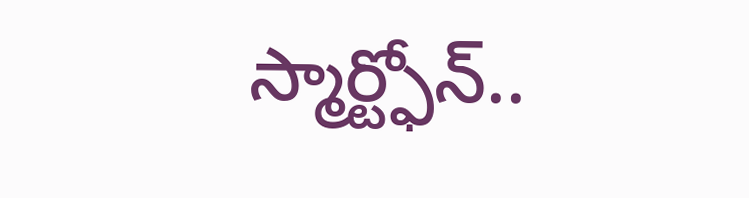స్మార్ట్ఫోన్..